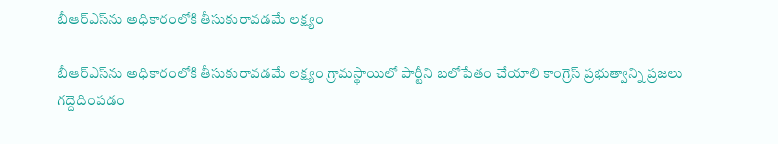బీఆర్ఎస్‌ను అధికారంలోకి తీసుకురావ‌డ‌మే ల‌క్ష్యం

బీఆర్ఎస్‌ను అధికారంలోకి తీసుకురావ‌డ‌మే ల‌క్ష్యం గ్రామస్థాయిలో పార్టీని బలోపేతం చేయాలి కాంగ్రెస్ ప్రభుత్వాన్ని ప్రజలు గ‌ద్దెదింప‌డం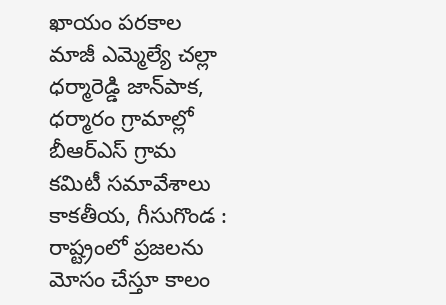ఖాయం ప‌రకాల‌ మాజీ ఎమ్మెల్యే చల్లా ధర్మారెడ్డి జాన్‌పాక‌, ధర్మారం గ్రామాల్లో బీఆర్ఎస్ గ్రామ కమిటీ సమావేశాలు కాకతీయ, గీసుగొండ : రాష్ట్రంలో ప్రజలను మోసం చేస్తూ కాలం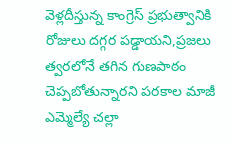వెళ్లదీస్తున్న కాంగ్రెస్ ప్రభుత్వానికి రోజులు దగ్గర పడ్డాయని,ప్రజలు త్వరలోనే తగిన గుణపాఠం చెప్పబోతున్నారని పరకాల మాజీ ఎమ్మెల్యే చల్లా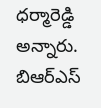ధర్మారెడ్డి అన్నారు. బిఆర్ఎస్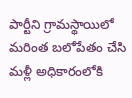పార్టీని గ్రామస్థాయిలో మరింత బలోపేతం చేసి మళ్లీ అధికారంలోకి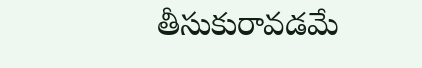తీసుకురావడమే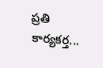ప్రతి కార్యకర్త...